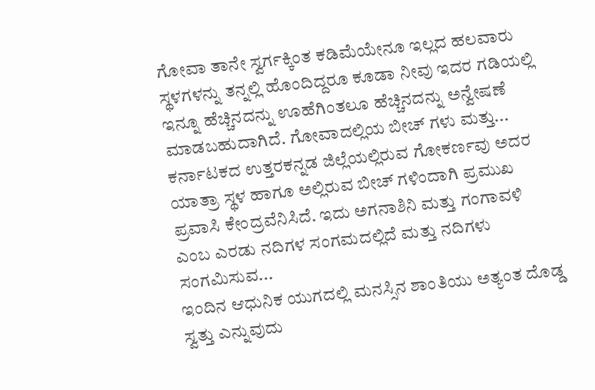ಗೋವಾ ತಾನೇ ಸ್ವರ್ಗಕ್ಕಿಂತ ಕಡಿಮೆಯೇನೂ ಇಲ್ಲದ ಹಲವಾರು ಸ್ಥಳಗಳನ್ನು ತನ್ನಲ್ಲಿ ಹೊಂದಿದ್ದರೂ ಕೂಡಾ ನೀವು ಇದರ ಗಡಿಯಲ್ಲಿ ಇನ್ನೂ ಹೆಚ್ಚಿನದನ್ನು ಊಹೆಗಿಂತಲೂ ಹೆಚ್ಚಿನದನ್ನು ಅನ್ವೇಷಣೆ ಮಾಡಬಹುದಾಗಿದೆ. ಗೋವಾದಲ್ಲಿಯ ಬೀಚ್ ಗಳು ಮತ್ತು...
ಕರ್ನಾಟಕದ ಉತ್ತರಕನ್ನಡ ಜಿಲ್ಲೆಯಲ್ಲಿರುವ ಗೋಕರ್ಣವು ಅದರ ಯಾತ್ರಾ ಸ್ಥಳ ಹಾಗೂ ಅಲ್ಲಿರುವ ಬೀಚ್ ಗಳಿಂದಾಗಿ ಪ್ರಮುಖ ಪ್ರವಾಸಿ ಕೇಂದ್ರವೆನಿಸಿದೆ. ಇದು ಅಗನಾಶಿನಿ ಮತ್ತು ಗಂಗಾವಳಿ ಎಂಬ ಎರಡು ನದಿಗಳ ಸಂಗಮದಲ್ಲಿದೆ ಮತ್ತು ನದಿಗಳು ಸಂಗಮಿಸುವ...
ಇಂದಿನ ಆಧುನಿಕ ಯುಗದಲ್ಲಿ ಮನಸ್ಸಿನ ಶಾಂತಿಯು ಅತ್ಯಂತ ದೊಡ್ಡ ಸ್ವತ್ತು ಎನ್ನುವುದು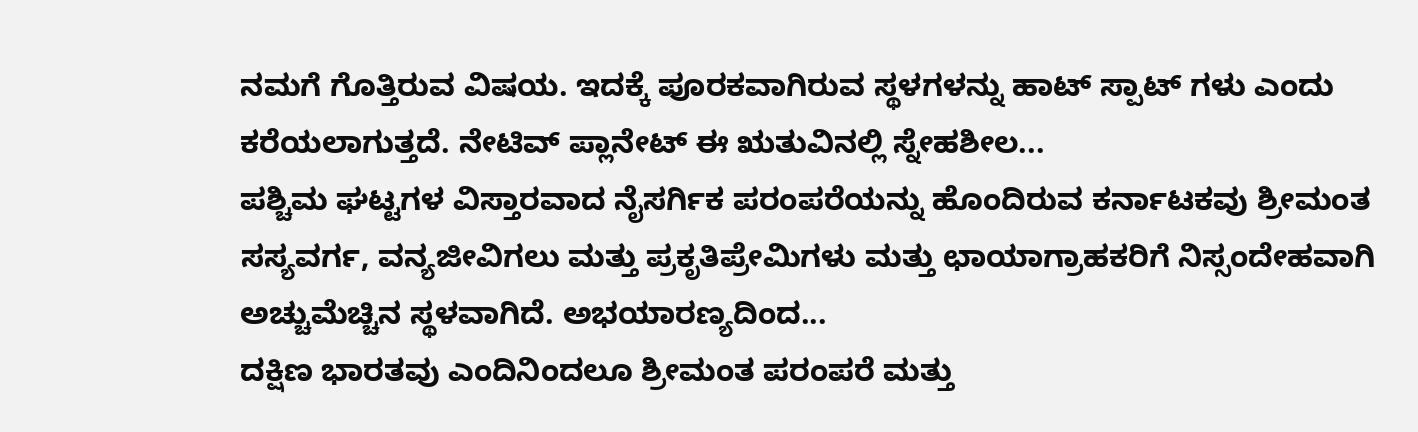ನಮಗೆ ಗೊತ್ತಿರುವ ವಿಷಯ. ಇದಕ್ಕೆ ಪೂರಕವಾಗಿರುವ ಸ್ಥಳಗಳನ್ನು ಹಾಟ್ ಸ್ಪಾಟ್ ಗಳು ಎಂದು ಕರೆಯಲಾಗುತ್ತದೆ. ನೇಟಿವ್ ಪ್ಲಾನೇಟ್ ಈ ಋತುವಿನಲ್ಲಿ ಸ್ನೇಹಶೀಲ...
ಪಶ್ಚಿಮ ಘಟ್ಟಗಳ ವಿಸ್ತಾರವಾದ ನೈಸರ್ಗಿಕ ಪರಂಪರೆಯನ್ನು ಹೊಂದಿರುವ ಕರ್ನಾಟಕವು ಶ್ರೀಮಂತ ಸಸ್ಯವರ್ಗ, ವನ್ಯಜೀವಿಗಲು ಮತ್ತು ಪ್ರಕೃತಿಪ್ರೇಮಿಗಳು ಮತ್ತು ಛಾಯಾಗ್ರಾಹಕರಿಗೆ ನಿಸ್ಸಂದೇಹವಾಗಿ ಅಚ್ಚುಮೆಚ್ಚಿನ ಸ್ಥಳವಾಗಿದೆ. ಅಭಯಾರಣ್ಯದಿಂದ...
ದಕ್ಷಿಣ ಭಾರತವು ಎಂದಿನಿಂದಲೂ ಶ್ರೀಮಂತ ಪರಂಪರೆ ಮತ್ತು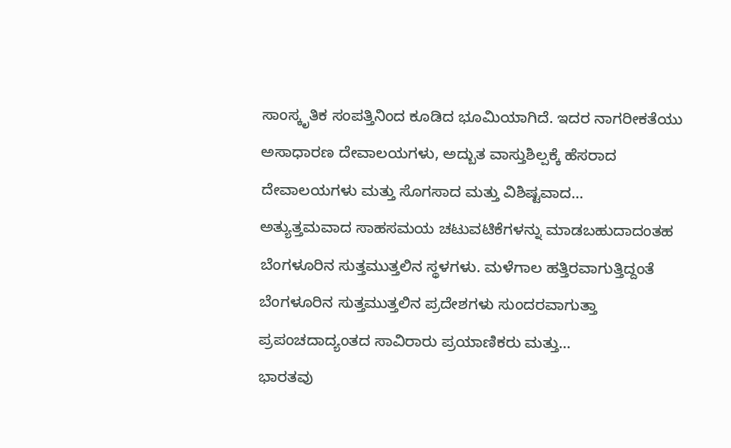ಸಾಂಸ್ಕೃತಿಕ ಸಂಪತ್ತಿನಿಂದ ಕೂಡಿದ ಭೂಮಿಯಾಗಿದೆ. ಇದರ ನಾಗರೀಕತೆಯು ಅಸಾಧಾರಣ ದೇವಾಲಯಗಳು, ಅದ್ಬುತ ವಾಸ್ತುಶಿಲ್ಪಕ್ಕೆ ಹೆಸರಾದ ದೇವಾಲಯಗಳು ಮತ್ತು ಸೊಗಸಾದ ಮತ್ತು ವಿಶಿಷ್ಟವಾದ...
ಅತ್ಯುತ್ತಮವಾದ ಸಾಹಸಮಯ ಚಟುವಟಿಕೆಗಳನ್ನು ಮಾಡಬಹುದಾದಂತಹ ಬೆಂಗಳೂರಿನ ಸುತ್ತಮುತ್ತಲಿನ ಸ್ಥಳಗಳು. ಮಳೆಗಾಲ ಹತ್ತಿರವಾಗುತ್ತಿದ್ದಂತೆ ಬೆಂಗಳೂರಿನ ಸುತ್ತಮುತ್ತಲಿನ ಪ್ರದೇಶಗಳು ಸುಂದರವಾಗುತ್ತಾ ಪ್ರಪಂಚದಾದ್ಯಂತದ ಸಾವಿರಾರು ಪ್ರಯಾಣಿಕರು ಮತ್ತು...
ಭಾರತವು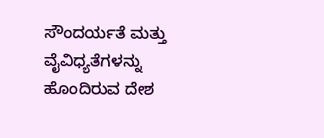ಸೌಂದರ್ಯತೆ ಮತ್ತು ವೈವಿಧ್ಯತೆಗಳನ್ನು ಹೊಂದಿರುವ ದೇಶ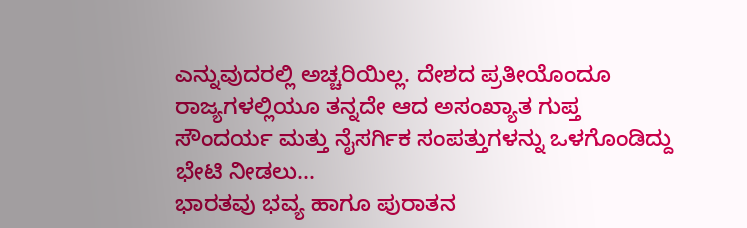ಎನ್ನುವುದರಲ್ಲಿ ಅಚ್ಚರಿಯಿಲ್ಲ. ದೇಶದ ಪ್ರತೀಯೊಂದೂ ರಾಜ್ಯಗಳಲ್ಲಿಯೂ ತನ್ನದೇ ಆದ ಅಸಂಖ್ಯಾತ ಗುಪ್ತ ಸೌಂದರ್ಯ ಮತ್ತು ನೈಸರ್ಗಿಕ ಸಂಪತ್ತುಗಳನ್ನು ಒಳಗೊಂಡಿದ್ದು ಭೇಟಿ ನೀಡಲು...
ಭಾರತವು ಭವ್ಯ ಹಾಗೂ ಪುರಾತನ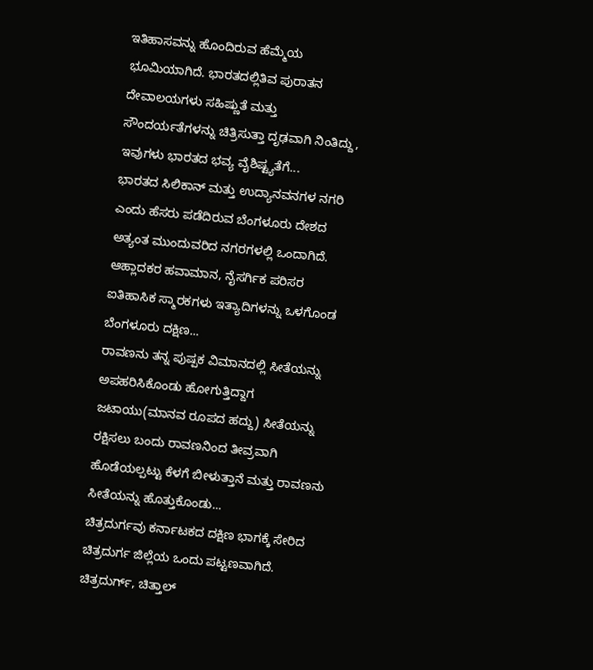ಇತಿಹಾಸವನ್ನು ಹೊಂದಿರುವ ಹೆಮ್ಮೆಯ ಭೂಮಿಯಾಗಿದೆ. ಭಾರತದಲ್ಲಿತಿವ ಪುರಾತನ ದೇವಾಲಯಗಳು ಸಹಿಷ್ಣುತೆ ಮತ್ತು ಸೌಂದರ್ಯತೆಗಳನ್ನು ಚಿತ್ರಿಸುತ್ತಾ ದೃಢವಾಗಿ ನಿಂತಿದ್ದು, ಇವುಗಳು ಭಾರತದ ಭವ್ಯ ವೈಶಿಷ್ಟ್ಯತೆಗೆ...
ಭಾರತದ ಸಿಲಿಕಾನ್ ಮತ್ತು ಉದ್ಯಾನವನಗಳ ನಗರಿ ಎಂದು ಹೆಸರು ಪಡೆದಿರುವ ಬೆಂಗಳೂರು ದೇಶದ ಅತ್ಯಂತ ಮುಂದುವರಿದ ನಗರಗಳಲ್ಲಿ ಒಂದಾಗಿದೆ. ಆಹ್ಲಾದಕರ ಹವಾಮಾನ, ನೈಸರ್ಗಿಕ ಪರಿಸರ ಐತಿಹಾಸಿಕ ಸ್ಮಾರಕಗಳು ಇತ್ಯಾದಿಗಳನ್ನು ಒಳಗೊಂಡ ಬೆಂಗಳೂರು ದಕ್ಷಿಣ...
ರಾವಣನು ತನ್ನ ಪುಷ್ಪಕ ವಿಮಾನದಲ್ಲಿ ಸೀತೆಯನ್ನು ಅಪಹರಿಸಿಕೊಂಡು ಹೋಗುತ್ತಿದ್ದಾಗ ಜಟಾಯು(ಮಾನವ ರೂಪದ ಹದ್ದು) ಸೀತೆಯನ್ನು ರಕ್ಷಿಸಲು ಬಂದು ರಾವಣನಿಂದ ತೀವ್ರವಾಗಿ ಹೊಡೆಯಲ್ಪಟ್ಟು ಕೆಳಗೆ ಬೀಳುತ್ತಾನೆ ಮತ್ತು ರಾವಣನು ಸೀತೆಯನ್ನು ಹೊತ್ತುಕೊಂಡು...
ಚಿತ್ರದುರ್ಗವು ಕರ್ನಾಟಕದ ದಕ್ಷಿಣ ಭಾಗಕ್ಕೆ ಸೇರಿದ ಚಿತ್ರದುರ್ಗ ಜಿಲ್ಲೆಯ ಒಂದು ಪಟ್ಟಣವಾಗಿದೆ. ಚಿತ್ರದುರ್ಗ್, ಚಿತ್ತಾಲ್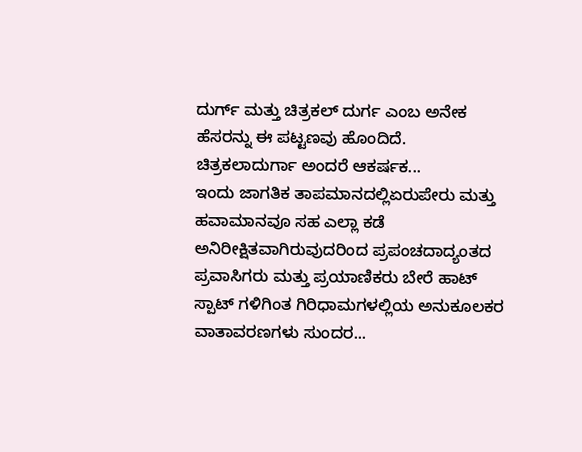ದುರ್ಗ್ ಮತ್ತು ಚಿತ್ರಕಲ್ ದುರ್ಗ ಎಂಬ ಅನೇಕ ಹೆಸರನ್ನು ಈ ಪಟ್ಟಣವು ಹೊಂದಿದೆ. ಚಿತ್ರಕಲಾದುರ್ಗಾ ಅಂದರೆ ಆಕರ್ಷಕ...
ಇಂದು ಜಾಗತಿಕ ತಾಪಮಾನದಲ್ಲಿಏರುಪೇರು ಮತ್ತು ಹವಾಮಾನವೂ ಸಹ ಎಲ್ಲಾ ಕಡೆ ಅನಿರೀಕ್ಷಿತವಾಗಿರುವುದರಿಂದ ಪ್ರಪಂಚದಾದ್ಯಂತದ ಪ್ರವಾಸಿಗರು ಮತ್ತು ಪ್ರಯಾಣಿಕರು ಬೇರೆ ಹಾಟ್ ಸ್ಪಾಟ್ ಗಳಿಗಿಂತ ಗಿರಿಧಾಮಗಳಲ್ಲಿಯ ಅನುಕೂಲಕರ ವಾತಾವರಣಗಳು ಸುಂದರ...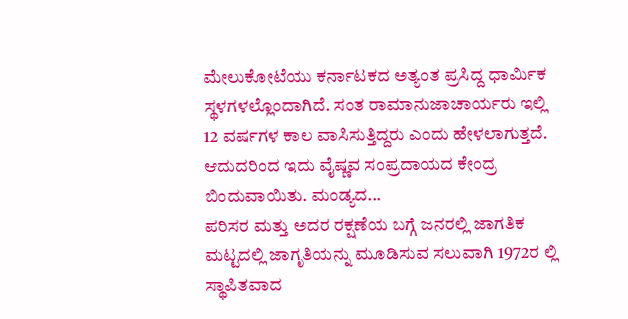ಮೇಲುಕೋಟೆಯು ಕರ್ನಾಟಕದ ಅತ್ಯಂತ ಪ್ರಸಿದ್ದ ಧಾರ್ಮಿಕ ಸ್ಥಳಗಳಲ್ಲೊಂದಾಗಿದೆ. ಸಂತ ರಾಮಾನುಜಾಚಾರ್ಯರು ಇಲ್ಲಿ 12 ವರ್ಷಗಳ ಕಾಲ ವಾಸಿಸುತ್ತಿದ್ದರು ಎಂದು ಹೇಳಲಾಗುತ್ತದೆ. ಆದುದರಿಂದ ಇದು ವೈಷ್ಣವ ಸಂಪ್ರದಾಯದ ಕೇಂದ್ರ ಬಿಂದುವಾಯಿತು. ಮಂಡ್ಯದ...
ಪರಿಸರ ಮತ್ತು ಅದರ ರಕ್ಷಣೆಯ ಬಗ್ಗೆ ಜನರಲ್ಲಿ ಜಾಗತಿಕ ಮಟ್ಟದಲ್ಲಿ ಜಾಗೃತಿಯನ್ನು ಮೂಡಿಸುವ ಸಲುವಾಗಿ 1972ರ ಲ್ಲಿ ಸ್ಥಾಪಿತವಾದ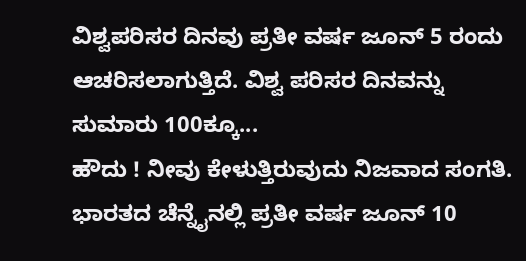ವಿಶ್ವಪರಿಸರ ದಿನವು ಪ್ರತೀ ವರ್ಷ ಜೂನ್ 5 ರಂದು ಆಚರಿಸಲಾಗುತ್ತಿದೆ. ವಿಶ್ವ ಪರಿಸರ ದಿನವನ್ನು ಸುಮಾರು 100ಕ್ಕೂ...
ಹೌದು ! ನೀವು ಕೇಳುತ್ತಿರುವುದು ನಿಜವಾದ ಸಂಗತಿ. ಭಾರತದ ಚೆನ್ನೈನಲ್ಲಿ ಪ್ರತೀ ವರ್ಷ ಜೂನ್ 10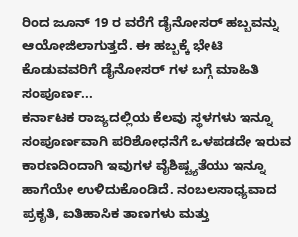ರಿಂದ ಜೂನ್ 19 ರ ವರೆಗೆ ಡೈನೋಸರ್ ಹಬ್ಬವನ್ನು ಆಯೋಜಿಲಾಗುತ್ತದೆ. ಈ ಹಬ್ಬಕ್ಕೆ ಭೇಟಿ ಕೊಡುವವರಿಗೆ ಡೈನೋಸರ್ ಗಳ ಬಗ್ಗೆ ಮಾಹಿತಿ ಸಂಪೂರ್ಣ...
ಕರ್ನಾಟಕ ರಾಜ್ಯದಲ್ಲಿಯ ಕೆಲವು ಸ್ಥಳಗಳು ಇನ್ನೂ ಸಂಪೂರ್ಣವಾಗಿ ಪರಿಶೋಧನೆಗೆ ಒಳಪಡದೇ ಇರುವ ಕಾರಣದಿಂದಾಗಿ ಇವುಗಳ ವೈಶಿಷ್ಟ್ಯತೆಯು ಇನ್ನೂ ಹಾಗೆಯೇ ಉಳಿದುಕೊಂಡಿದೆ. ನಂಬಲಸಾಧ್ಯವಾದ ಪ್ರಕೃತಿ, ಐತಿಹಾಸಿಕ ತಾಣಗಳು ಮತ್ತು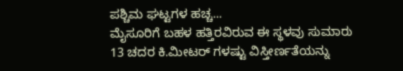ಪಶ್ಚಿಮ ಘಟ್ಟಗಳ ಹಚ್ಚ...
ಮೈಸೂರಿಗೆ ಬಹಳ ಹತ್ತಿರವಿರುವ ಈ ಸ್ಥಳವು ಸುಮಾರು 13 ಚದರ ಕಿ.ಮೀಟರ್ ಗಳಷ್ಟು ವಿಸ್ತೀರ್ಣತೆಯನ್ನು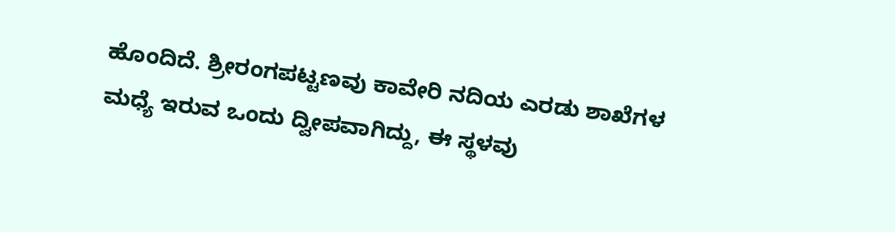ಹೊಂದಿದೆ. ಶ್ರೀರಂಗಪಟ್ಟಣವು ಕಾವೇರಿ ನದಿಯ ಎರಡು ಶಾಖೆಗಳ ಮಧ್ಯೆ ಇರುವ ಒಂದು ದ್ವೀಪವಾಗಿದ್ದು, ಈ ಸ್ಥಳವು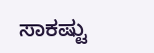ಸಾಕಷ್ಟು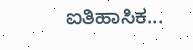ಐತಿಹಾಸಿಕ...